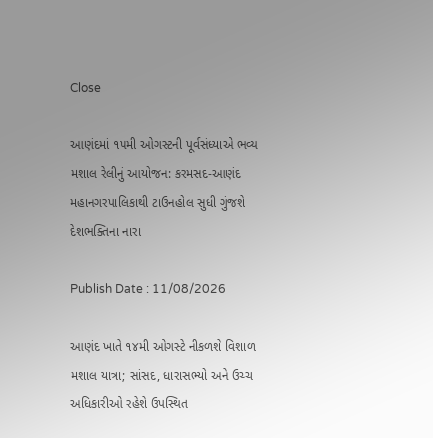Close

આણંદમાં ૧૫મી ઓગસ્ટની પૂર્વસંધ્યાએ ભવ્ય મશાલ રેલીનું આયોજન: કરમસદ-આણંદ મહાનગરપાલિકાથી ટાઉનહોલ સુધી ગુંજશે દેશભક્તિના નારા

Publish Date : 11/08/2026

આણંદ ખાતે ૧૪મી ઓગસ્ટે નીકળશે વિશાળ મશાલ યાત્રા; સાંસદ, ધારાસભ્યો અને ઉચ્ચ અધિકારીઓ રહેશે ઉપસ્થિત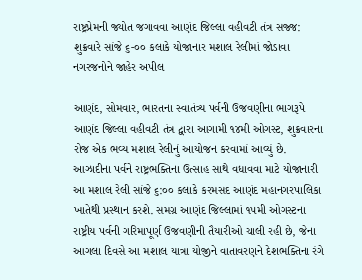રાષ્ટ્રપ્રેમની જ્યોત જગાવવા આણંદ જિલ્લા વહીવટી તંત્ર સજ્જ: શુક્રવારે સાંજે ૬-૦૦ કલાકે યોજાનાર મશાલ રેલીમાં જોડાવા નગરજનોને જાહેર અપીલ

આણંદ, સોમવાર, ભારતના સ્વાતંત્ર્ય પર્વની ઉજવણીના ભાગરૂપે આણંદ જિલ્લા વહીવટી તંત્ર દ્વારા આગામી ૧૪મી ઓગસ્ટ, શુક્રવારના રોજ એક ભવ્ય મશાલ રેલીનું આયોજન કરવામાં આવ્યું છે. આઝાદીના પર્વને રાષ્ટ્રભક્તિના ઉત્સાહ સાથે વધાવવા માટે યોજાનારી આ મશાલ રેલી સાંજે ૬:૦૦ કલાકે કરમસદ આણંદ મહાનગરપાલિકા ખાતેથી પ્રસ્થાન કરશે. સમગ્ર આણંદ જિલ્લામાં ૧૫મી ઓગસ્ટના રાષ્ટ્રીય પર્વની ગરિમાપૂર્ણ ઉજવણીની તૈયારીઓ ચાલી રહી છે, જેના આગલા દિવસે આ મશાલ યાત્રા યોજીને વાતાવરણને દેશભક્તિના રંગે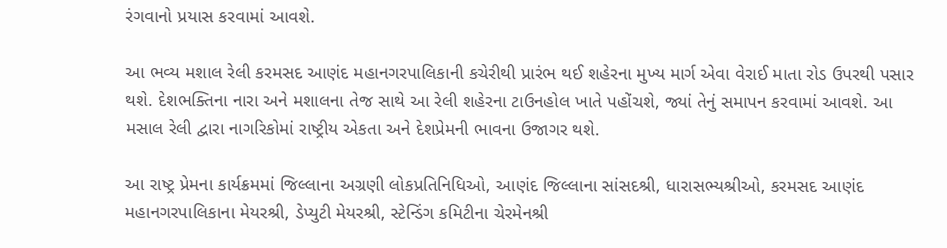રંગવાનો પ્રયાસ કરવામાં આવશે.

આ ભવ્ય મશાલ રેલી કરમસદ આણંદ મહાનગરપાલિકાની કચેરીથી પ્રારંભ થઈ શહેરના મુખ્ય માર્ગ એવા વેરાઈ માતા રોડ ઉપરથી પસાર થશે. દેશભક્તિના નારા અને મશાલના તેજ સાથે આ રેલી શહેરના ટાઉનહોલ ખાતે પહોંચશે, જ્યાં તેનું સમાપન કરવામાં આવશે. આ મસાલ રેલી દ્વારા નાગરિકોમાં રાષ્ટ્રીય એકતા અને દેશપ્રેમની ભાવના ઉજાગર થશે.

આ રાષ્ટ્ર પ્રેમના કાર્યક્રમમાં જિલ્લાના અગ્રણી લોકપ્રતિનિધિઓ, આણંદ જિલ્લાના સાંસદશ્રી, ધારાસભ્યશ્રીઓ, કરમસદ આણંદ મહાનગરપાલિકાના મેયરશ્રી, ડેપ્યુટી મેયરશ્રી, સ્ટેન્ડિંગ કમિટીના ચેરમેનશ્રી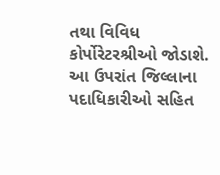તથા વિવિધ કોર્પોરેટરશ્રીઓ જોડાશે. આ ઉપરાંત જિલ્લાના પદાધિકારીઓ સહિત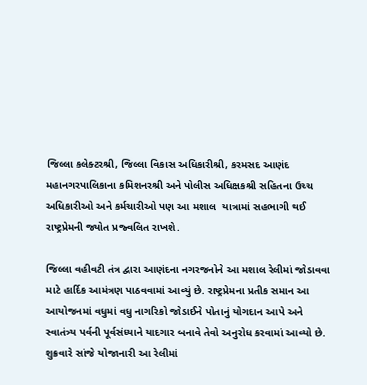જિલ્લા કલેક્ટરશ્રી, જિલ્લા વિકાસ અધિકારીશ્રી, કરમસદ આણંદ મહાનગરપાલિકાના કમિશનરશ્રી અને પોલીસ અધિક્ષકશ્રી સહિતના ઉચ્ચ અધિકારીઓ અને કર્મચારીઓ પણ આ મશાલ  યાત્રામાં સહભાગી થઈ રાષ્ટ્રપ્રેમની જ્યોત પ્રજ્વલિત રાખશે.

જિલ્લા વહીવટી તંત્ર દ્વારા આણંદના નગરજનોને આ મશાલ રેલીમાં જોડાવવા માટે હાર્દિક આમંત્રણ પાઠવવામાં આવ્યું છે. રાષ્ટ્રપ્રેમના પ્રતીક સમાન આ આયોજનમાં વધુમાં વધુ નાગરિકો જોડાઈને પોતાનું યોગદાન આપે અને સ્વાતંત્ર્ય પર્વની પૂર્વસંધ્યાને યાદગાર બનાવે તેવો અનુરોધ કરવામાં આવ્યો છે. શુક્રવારે સાંજે યોજાનારી આ રેલીમાં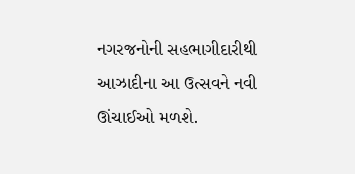નગરજનોની સહભાગીદારીથી આઝાદીના આ ઉત્સવને નવી ઊંચાઈઓ મળશે.